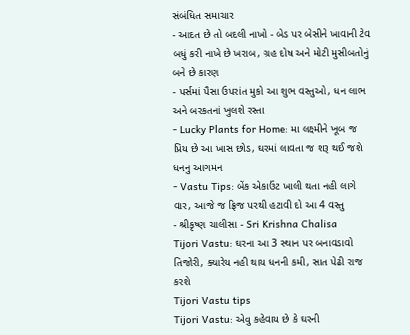સંબંધિત સમાચાર
- આદત છે તો બદલી નાખો - બેડ પર બેસીને ખાવાની ટેવ બધું કરી નાખે છે ખરાબ, ગ્રહ દોષ અને મોટી મુસીબતોનું બને છે કારણ
- પર્સમાં પૈસા ઉપરાંત મુકો આ શુભ વસ્તુઓ, ધન લાભ અને બરકતનાં ખુલશે રસ્તા
- Lucky Plants for Home: મા લક્ષ્મીને ખૂબ જ પ્રિય છે આ ખાસ છોડ, ઘરમાં લાવતા જ શરૂ થઈ જશે ધનનુ આગમન
- Vastu Tips: બેંક એકાઉંટ ખાલી થતા નહી લાગે વાર, આજે જ ફ્રિજ પરથી હટાવી દો આ 4 વસ્તુ
- શ્રીકૃષ્ણ ચાલીસા - Sri Krishna Chalisa
Tijori Vastu: ઘરના આ 3 સ્થાન પર બનાવડાવો તિજોરી, ક્યારેય નહી થાય ધનની કમી, સાત પેઢી રાજ કરશે
Tijori Vastu tips
Tijori Vastu: એવુ કહેવાય છે કે ઘરની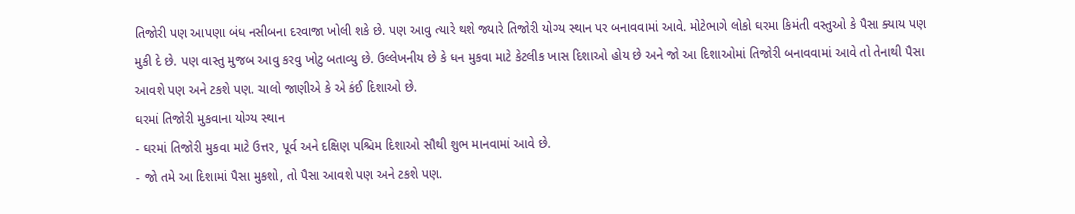તિજોરી પણ આપણા બંધ નસીબના દરવાજા ખોલી શકે છે. પણ આવુ ત્યારે થશે જ્યારે તિજોરી યોગ્ય સ્થાન પર બનાવવામાં આવે. મોટેભાગે લોકો ઘરમા કિમંતી વસ્તુઓ કે પૈસા ક્યાય પણ મુકી દે છે. પણ વાસ્તુ મુજબ આવુ કરવુ ખોટુ બતાવ્યુ છે. ઉલ્લેખનીય છે કે ધન મુકવા માટે કેટલીક ખાસ દિશાઓ હોય છે અને જો આ દિશાઓમાં તિજોરી બનાવવામાં આવે તો તેનાથી પૈસા આવશે પણ અને ટકશે પણ. ચાલો જાણીએ કે એ કંઈ દિશાઓ છે.
ઘરમાં તિજોરી મુકવાના યોગ્ય સ્થાન
- ઘરમાં તિજોરી મુકવા માટે ઉત્તર, પૂર્વ અને દક્ષિણ પશ્ચિમ દિશાઓ સૌથી શુભ માનવામાં આવે છે.
- જો તમે આ દિશામાં પૈસા મુકશો, તો પૈસા આવશે પણ અને ટકશે પણ.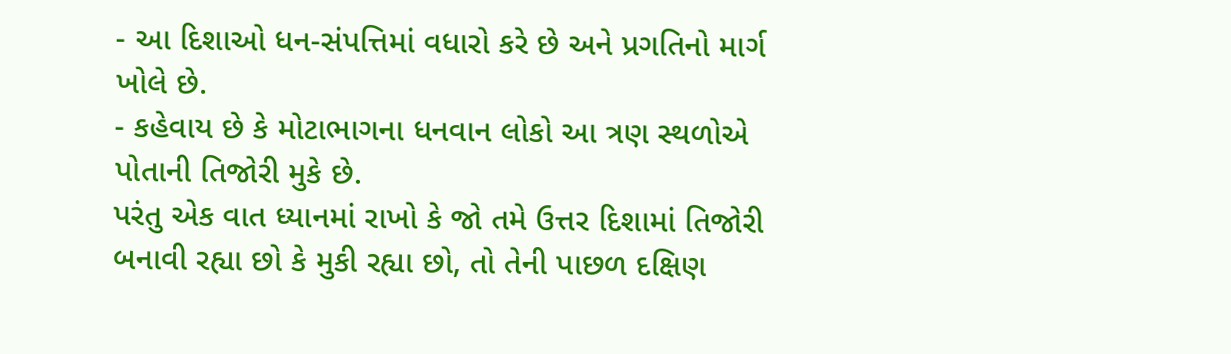- આ દિશાઓ ધન-સંપત્તિમાં વધારો કરે છે અને પ્રગતિનો માર્ગ ખોલે છે.
- કહેવાય છે કે મોટાભાગના ધનવાન લોકો આ ત્રણ સ્થળોએ પોતાની તિજોરી મુકે છે.
પરંતુ એક વાત ધ્યાનમાં રાખો કે જો તમે ઉત્તર દિશામાં તિજોરી બનાવી રહ્યા છો કે મુકી રહ્યા છો, તો તેની પાછળ દક્ષિણ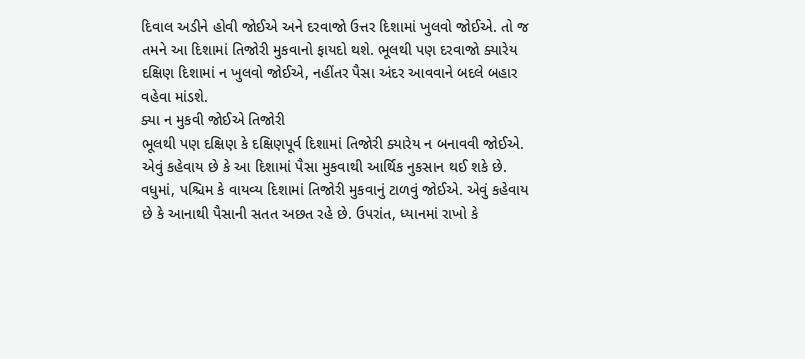દિવાલ અડીને હોવી જોઈએ અને દરવાજો ઉત્તર દિશામાં ખુલવો જોઈએ. તો જ તમને આ દિશામાં તિજોરી મુકવાનો ફાયદો થશે. ભૂલથી પણ દરવાજો ક્યારેય દક્ષિણ દિશામાં ન ખુલવો જોઈએ, નહીંતર પૈસા અંદર આવવાને બદલે બહાર વહેવા માંડશે.
ક્યા ન મુકવી જોઈએ તિજોરી
ભૂલથી પણ દક્ષિણ કે દક્ષિણપૂર્વ દિશામાં તિજોરી ક્યારેય ન બનાવવી જોઈએ. એવું કહેવાય છે કે આ દિશામાં પૈસા મુકવાથી આર્થિક નુકસાન થઈ શકે છે. વધુમાં, પશ્ચિમ કે વાયવ્ય દિશામાં તિજોરી મુકવાનું ટાળવું જોઈએ. એવું કહેવાય છે કે આનાથી પૈસાની સતત અછત રહે છે. ઉપરાંત, ધ્યાનમાં રાખો કે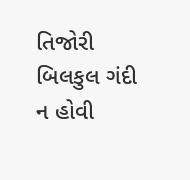તિજોરી બિલકુલ ગંદી ન હોવી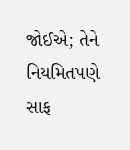જોઈએ; તેને નિયમિતપણે સાફ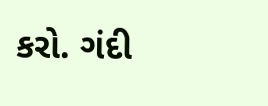કરો. ગંદી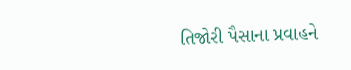તિજોરી પૈસાના પ્રવાહને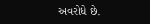અવરોધે છે.